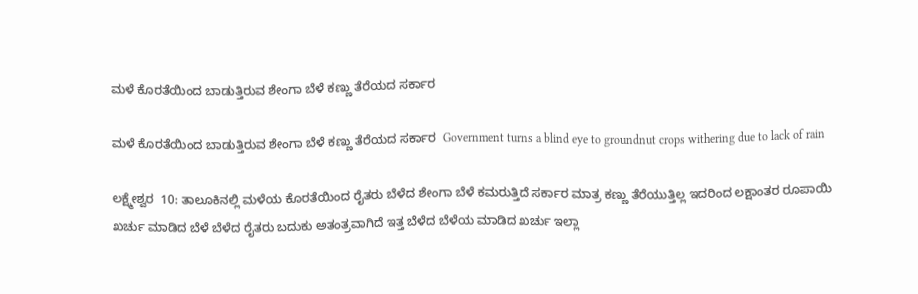ಮಳೆ ಕೊರತೆಯಿಂದ ಬಾಡುತ್ತಿರುವ ಶೇಂಗಾ ಬೆಳೆ ಕಣ್ಣು ತೆರೆಯದ ಸರ್ಕಾರ

ಮಳೆ ಕೊರತೆಯಿಂದ ಬಾಡುತ್ತಿರುವ ಶೇಂಗಾ ಬೆಳೆ ಕಣ್ಣು ತೆರೆಯದ ಸರ್ಕಾರ  Government turns a blind eye to groundnut crops withering due to lack of rain

ಲಕ್ಷ್ಮೇಶ್ವರ  10: ತಾಲೂಕಿನಲ್ಲಿ ಮಳೆಯ ಕೊರತೆಯಿಂದ ರೈತರು ಬೆಳೆದ ಶೇಂಗಾ ಬೆಳೆ ಕಮರುತ್ತಿದೆ ಸರ್ಕಾರ ಮಾತ್ರ ಕಣ್ಣು ತೆರೆಯುತ್ತಿಲ್ಲ ಇದರಿಂದ ಲಕ್ಷಾಂತರ ರೂಪಾಯಿ ಖರ್ಚು ಮಾಡಿದ ಬೆಳೆ ಬೆಳೆದ ರೈತರು ಬದುಕು ಅತಂತ್ರವಾಗಿದೆ ಇತ್ತ ಬೆಳೆದ ಬೆಳೆಯ ಮಾಡಿದ ಖರ್ಚು ಇಲ್ಲಾ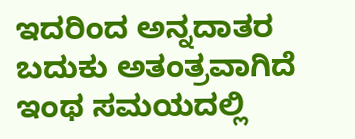ಇದರಿಂದ ಅನ್ನದಾತರ ಬದುಕು ಅತಂತ್ರವಾಗಿದೆ   ಇಂಥ ಸಮಯದಲ್ಲಿ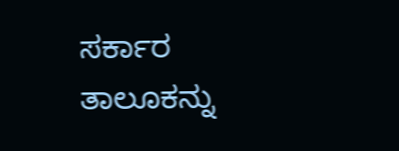ಸರ್ಕಾರ ತಾಲೂಕನ್ನು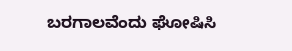ಬರಗಾಲವೆಂದು ಘೋಷಿಸಿ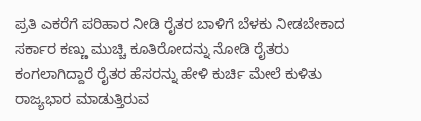ಪ್ರತಿ ಎಕರೆಗೆ ಪರಿಹಾರ ನೀಡಿ ರೈತರ ಬಾಳಿಗೆ ಬೆಳಕು ನೀಡಬೇಕಾದ ಸರ್ಕಾರ ಕಣ್ಣು ಮುಚ್ಚಿ ಕೂತಿರೋದನ್ನು ನೋಡಿ ರೈತರು ಕಂಗಲಾಗಿದ್ದಾರೆ ರೈತರ ಹೆಸರನ್ನು ಹೇಳಿ ಕುರ್ಚಿ ಮೇಲೆ ಕುಳಿತು ರಾಜ್ಯಭಾರ ಮಾಡುತ್ತಿರುವ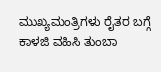ಮುಖ್ಯಮಂತ್ರಿಗಳು ರೈತರ ಬಗ್ಗೆ ಕಾಳಜಿ ವಹಿಸಿ ತುಂಬಾ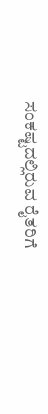ಸಂಕಷ್ಟದಲ್ಲಿರುವ ರೈತರಿಗೆ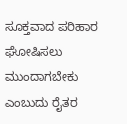ಸೂಕ್ತವಾದ ಪರಿಹಾರ ಘೋಷಿಸಲು ಮುಂದಾಗಬೇಕು ಎಂಬುದು ರೈತರ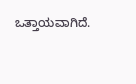ಒತ್ತಾಯವಾಗಿದೆ.